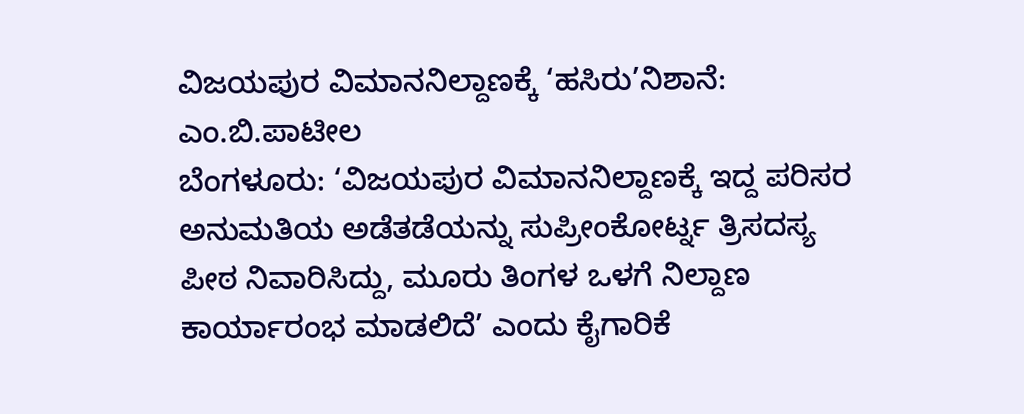ವಿಜಯಪುರ ವಿಮಾನನಿಲ್ದಾಣಕ್ಕೆ ‘ಹಸಿರು’ನಿಶಾನೆ: ಎಂ.ಬಿ.ಪಾಟೀಲ
ಬೆಂಗಳೂರು: ‘ವಿಜಯಪುರ ವಿಮಾನನಿಲ್ದಾಣಕ್ಕೆ ಇದ್ದ ಪರಿಸರ ಅನುಮತಿಯ ಅಡೆತಡೆಯನ್ನು ಸುಪ್ರೀಂಕೋರ್ಟ್ನ ತ್ರಿಸದಸ್ಯ ಪೀಠ ನಿವಾರಿಸಿದ್ದು, ಮೂರು ತಿಂಗಳ ಒಳಗೆ ನಿಲ್ದಾಣ ಕಾರ್ಯಾರಂಭ ಮಾಡಲಿದೆ’ ಎಂದು ಕೈಗಾರಿಕೆ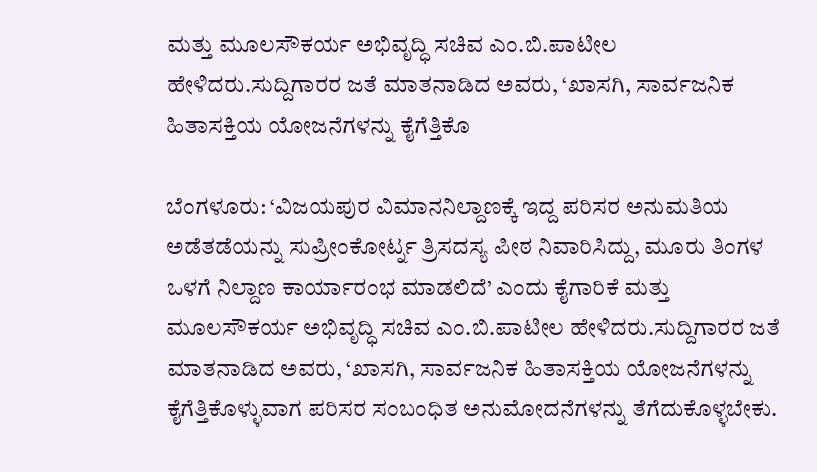ಮತ್ತು ಮೂಲಸೌಕರ್ಯ ಅಭಿವೃದ್ಧಿ ಸಚಿವ ಎಂ.ಬಿ.ಪಾಟೀಲ ಹೇಳಿದರು.ಸುದ್ದಿಗಾರರ ಜತೆ ಮಾತನಾಡಿದ ಅವರು, ‘ಖಾಸಗಿ, ಸಾರ್ವಜನಿಕ ಹಿತಾಸಕ್ತಿಯ ಯೋಜನೆಗಳನ್ನು ಕೈಗೆತ್ತಿಕೊ

ಬೆಂಗಳೂರು: ‘ವಿಜಯಪುರ ವಿಮಾನನಿಲ್ದಾಣಕ್ಕೆ ಇದ್ದ ಪರಿಸರ ಅನುಮತಿಯ ಅಡೆತಡೆಯನ್ನು ಸುಪ್ರೀಂಕೋರ್ಟ್ನ ತ್ರಿಸದಸ್ಯ ಪೀಠ ನಿವಾರಿಸಿದ್ದು, ಮೂರು ತಿಂಗಳ ಒಳಗೆ ನಿಲ್ದಾಣ ಕಾರ್ಯಾರಂಭ ಮಾಡಲಿದೆ’ ಎಂದು ಕೈಗಾರಿಕೆ ಮತ್ತು ಮೂಲಸೌಕರ್ಯ ಅಭಿವೃದ್ಧಿ ಸಚಿವ ಎಂ.ಬಿ.ಪಾಟೀಲ ಹೇಳಿದರು.ಸುದ್ದಿಗಾರರ ಜತೆ ಮಾತನಾಡಿದ ಅವರು, ‘ಖಾಸಗಿ, ಸಾರ್ವಜನಿಕ ಹಿತಾಸಕ್ತಿಯ ಯೋಜನೆಗಳನ್ನು ಕೈಗೆತ್ತಿಕೊಳ್ಳುವಾಗ ಪರಿಸರ ಸಂಬಂಧಿತ ಅನುಮೋದನೆಗಳನ್ನು ತೆಗೆದುಕೊಳ್ಳಬೇಕು.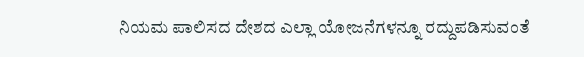ನಿಯಮ ಪಾಲಿಸದ ದೇಶದ ಎಲ್ಲಾ ಯೋಜನೆಗಳನ್ನೂ ರದ್ದುಪಡಿಸುವಂತೆ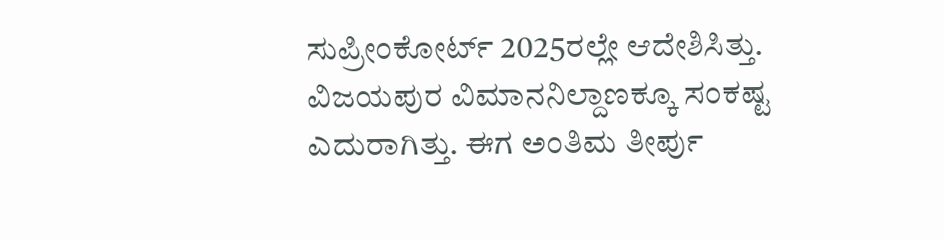ಸುಪ್ರೀಂಕೋರ್ಟ್ 2025ರಲ್ಲೇ ಆದೇಶಿಸಿತ್ತು. ವಿಜಯಪುರ ವಿಮಾನನಿಲ್ದಾಣಕ್ಕೂ ಸಂಕಷ್ಟ ಎದುರಾಗಿತ್ತು. ಈಗ ಅಂತಿಮ ತೀರ್ಪು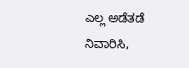ಎಲ್ಲ ಅಡೆತಡೆ ನಿವಾರಿಸಿ,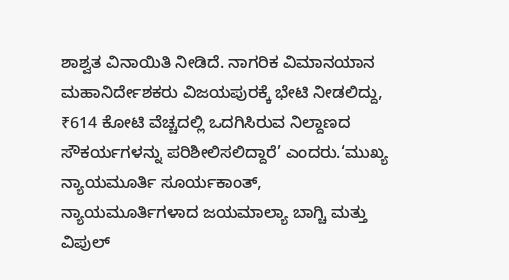ಶಾಶ್ವತ ವಿನಾಯಿತಿ ನೀಡಿದೆ. ನಾಗರಿಕ ವಿಮಾನಯಾನ ಮಹಾನಿರ್ದೇಶಕರು ವಿಜಯಪುರಕ್ಕೆ ಭೇಟಿ ನೀಡಲಿದ್ದು, ₹614 ಕೋಟಿ ವೆಚ್ಚದಲ್ಲಿ ಒದಗಿಸಿರುವ ನಿಲ್ದಾಣದ ಸೌಕರ್ಯಗಳನ್ನು ಪರಿಶೀಲಿಸಲಿದ್ದಾರೆ’ ಎಂದರು.‘ಮುಖ್ಯ ನ್ಯಾಯಮೂರ್ತಿ ಸೂರ್ಯಕಾಂತ್, ನ್ಯಾಯಮೂರ್ತಿಗಳಾದ ಜಯಮಾಲ್ಯಾ ಬಾಗ್ಚಿ ಮತ್ತು ವಿಪುಲ್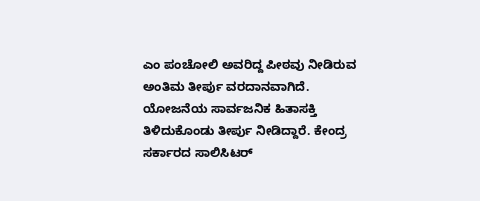ಎಂ ಪಂಚೋಲಿ ಅವರಿದ್ದ ಪೀಠವು ನೀಡಿರುವ ಅಂತಿಮ ತೀರ್ಪು ವರದಾನವಾಗಿದೆ. ಯೋಜನೆಯ ಸಾರ್ವಜನಿಕ ಹಿತಾಸಕ್ತಿ ತಿಳಿದುಕೊಂಡು ತೀರ್ಪು ನೀಡಿದ್ದಾರೆ. ಕೇಂದ್ರ ಸರ್ಕಾರದ ಸಾಲಿಸಿಟರ್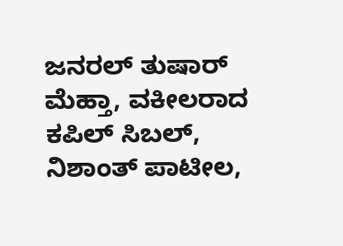ಜನರಲ್ ತುಷಾರ್ ಮೆಹ್ತಾ, ವಕೀಲರಾದ ಕಪಿಲ್ ಸಿಬಲ್, ನಿಶಾಂತ್ ಪಾಟೀಲ,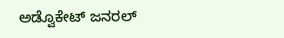ಅಡ್ವೊಕೇಟ್ ಜನರಲ್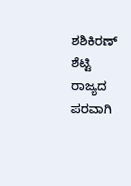ಶಶಿಕಿರಣ್ ಶೆಟ್ಟಿ ರಾಜ್ಯದ ಪರವಾಗಿ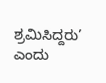ಶ್ರಮಿಸಿದ್ದರು’ ಎಂದು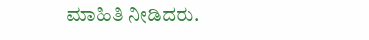ಮಾಹಿತಿ ನೀಡಿದರು.